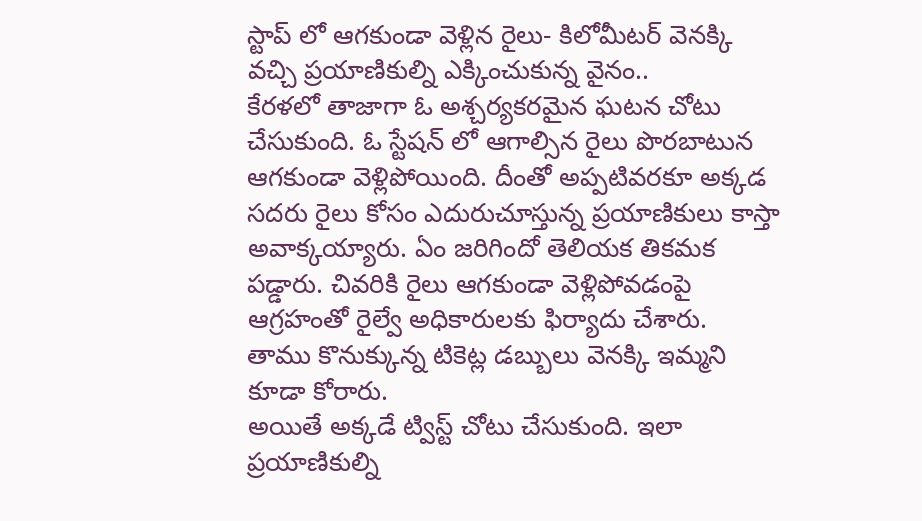స్టాప్ లో ఆగకుండా వెళ్లిన రైలు- కిలోమీటర్ వెనక్కి వచ్చి ప్రయాణికుల్ని ఎక్కించుకున్న వైనం..
కేరళలో తాజాగా ఓ అశ్చర్యకరమైన ఘటన చోటు చేసుకుంది. ఓ స్టేషన్ లో ఆగాల్సిన రైలు పొరబాటున ఆగకుండా వెళ్లిపోయింది. దీంతో అప్పటివరకూ అక్కడ సదరు రైలు కోసం ఎదురుచూస్తున్న ప్రయాణికులు కాస్తా అవాక్కయ్యారు. ఏం జరిగిందో తెలియక తికమక పడ్డారు. చివరికి రైలు ఆగకుండా వెళ్లిపోవడంపై ఆగ్రహంతో రైల్వే అధికారులకు ఫిర్యాదు చేశారు.
తాము కొనుక్కున్న టికెట్ల డబ్బులు వెనక్కి ఇమ్మని కూడా కోరారు.
అయితే అక్కడే ట్విస్ట్ చోటు చేసుకుంది. ఇలా ప్రయాణికుల్ని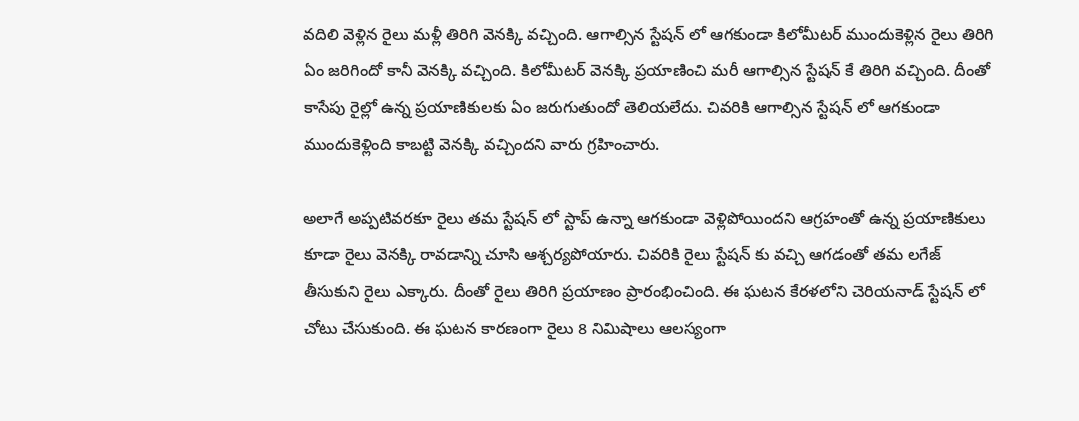వదిలి వెళ్లిన రైలు మళ్లీ తిరిగి వెనక్కి వచ్చింది. ఆగాల్సిన స్టేషన్ లో ఆగకుండా కిలోమీటర్ ముందుకెళ్లిన రైలు తిరిగి ఏం జరిగిందో కానీ వెనక్కి వచ్చింది. కిలోమీటర్ వెనక్కి ప్రయాణించి మరీ ఆగాల్సిన స్టేషన్ కే తిరిగి వచ్చింది. దీంతో కాసేపు రైల్లో ఉన్న ప్రయాణికులకు ఏం జరుగుతుందో తెలియలేదు. చివరికి ఆగాల్సిన స్టేషన్ లో ఆగకుండా ముందుకెళ్లింది కాబట్టి వెనక్కి వచ్చిందని వారు గ్రహించారు.

అలాగే అప్పటివరకూ రైలు తమ స్టేషన్ లో స్టాప్ ఉన్నా ఆగకుండా వెళ్లిపోయిందని ఆగ్రహంతో ఉన్న ప్రయాణికులు కూడా రైలు వెనక్కి రావడాన్ని చూసి ఆశ్చర్యపోయారు. చివరికి రైలు స్టేషన్ కు వచ్చి ఆగడంతో తమ లగేజ్ తీసుకుని రైలు ఎక్కారు. దీంతో రైలు తిరిగి ప్రయాణం ప్రారంభించింది. ఈ ఘటన కేరళలోని చెరియనాడ్ స్టేషన్ లో చోటు చేసుకుంది. ఈ ఘటన కారణంగా రైలు 8 నిమిషాలు ఆలస్యంగా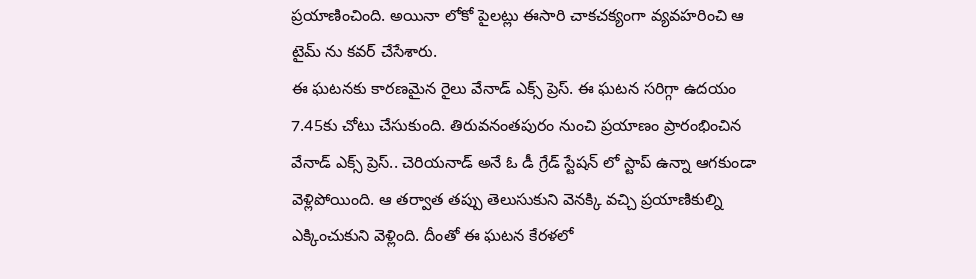ప్రయాణించింది. అయినా లోకో పైలట్లు ఈసారి చాకచక్యంగా వ్యవహరించి ఆ టైమ్ ను కవర్ చేసేశారు.
ఈ ఘటనకు కారణమైన రైలు వేనాడ్ ఎక్స్ ప్రెస్. ఈ ఘటన సరిగ్గా ఉదయం 7.45కు చోటు చేసుకుంది. తిరువనంతపురం నుంచి ప్రయాణం ప్రారంభించిన వేనాడ్ ఎక్స్ ప్రెస్.. చెరియనాడ్ అనే ఓ డీ గ్రేడ్ స్టేషన్ లో స్టాప్ ఉన్నా ఆగకుండా వెళ్లిపోయింది. ఆ తర్వాత తప్పు తెలుసుకుని వెనక్కి వచ్చి ప్రయాణికుల్ని ఎక్కించుకుని వెళ్లింది. దీంతో ఈ ఘటన కేరళలో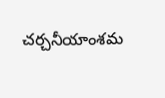చర్చనీయాంశమ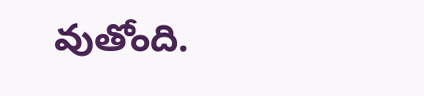వుతోంది.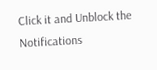Click it and Unblock the Notifications